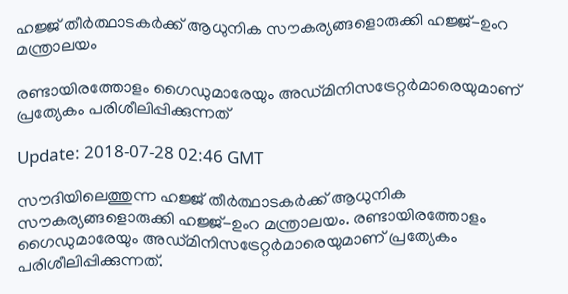ഹജ്ജ് തീര്‍ത്ഥാടകര്‍ക്ക് ആധുനിക സൗകര്യങ്ങളൊരുക്കി ഹജ്ജ്-ഉംറ മന്ത്രാലയം

രണ്ടായിരത്തോളം ഗൈഡുമാരേയും അഡ്മിനിസട്രേറ്റര്‍മാരെയുമാണ് പ്രത്യേകം പരിശീലിപ്പിക്കുന്നത്

Update: 2018-07-28 02:46 GMT

സൗദിയിലെത്തുന്ന ഹജ്ജ് തീര്‍ത്ഥാടകര്‍ക്ക് ആധുനിക സൗകര്യങ്ങളൊരുക്കി ഹജ്ജ്-ഉംറ മന്ത്രാലയം. രണ്ടായിരത്തോളം ഗൈഡുമാരേയും അഡ്മിനിസട്രേറ്റര്‍മാരെയുമാണ് പ്രത്യേകം പരിശീലിപ്പിക്കുന്നത്.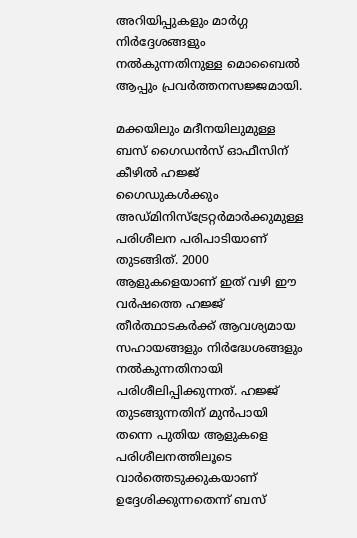അറിയിപ്പുകളും മാര്‍ഗ്ഗ നിര്‍ദ്ദേശങ്ങളും നല്‍കുന്നതിനുള്ള മൊബൈല്‍ ആപ്പും പ്രവര്‍ത്തനസജ്ജമായി.

മക്കയിലും മദീനയിലുമുള്ള ബസ് ഗൈഡന്‍സ് ഓഫീസിന് കീഴില്‍ ഹജ്ജ് ഗൈഡുകള്‍ക്കും അഡ്മിനിസ്ട്രേറ്റര്‍മാര്‍ക്കുമുള്ള പരിശീലന പരിപാടിയാണ് തുടങ്ങിത്. 2000 ആളുകളെയാണ് ഇത് വഴി ഈ വര്‍ഷത്തെ ഹജ്ജ് തീര്‍ത്ഥാടകര്‍ക്ക് ആവശ്യമായ സഹായങ്ങളും നിര്‍ദ്ധേശങ്ങളും നല്‍കുന്നതിനായി പരിശീലിപ്പിക്കുന്നത്. ഹജ്ജ് തുടങ്ങുന്നതിന് മുന്‍പായി തന്നെ പുതിയ ആളുകളെ പരിശീലനത്തിലൂടെ വാര്‍ത്തെടുക്കുകയാണ് ഉദ്ദേശിക്കുന്നതെന്ന് ബസ്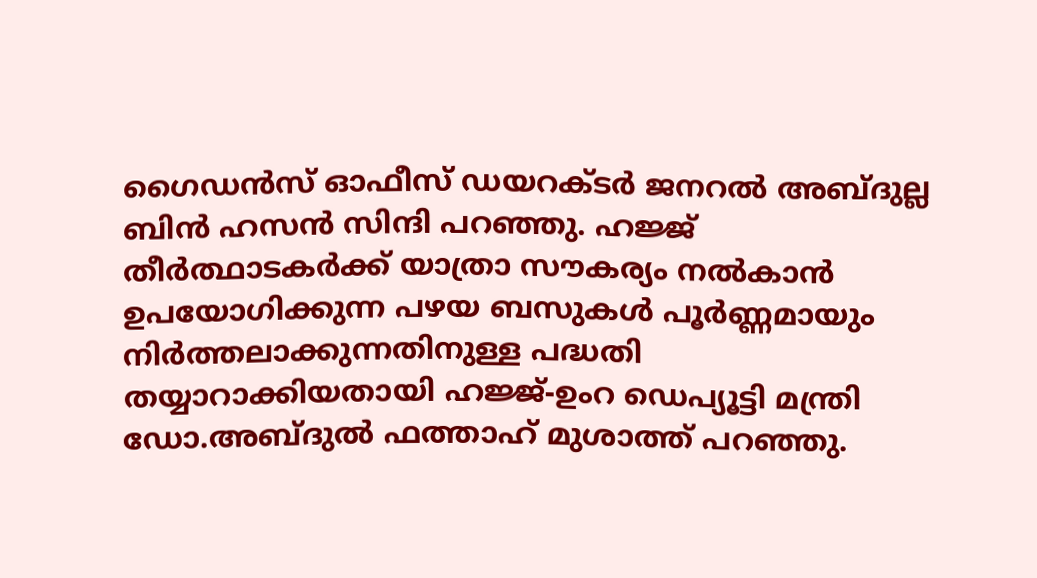ഗൈഡന്‍സ് ഓഫീസ് ഡയറക്ടര്‍ ജനറല്‍ അബ്ദുല്ല ബിന്‍ ഹസന്‍ സിന്ദി പറഞ്ഞു. ഹജ്ജ് തീര്‍ത്ഥാടകര്‍ക്ക് യാത്രാ സൗകര്യം നല്‍കാന്‍ ഉപയോഗിക്കുന്ന പഴയ ബസുകള്‍ പൂര്‍ണ്ണമായും നിര്‍ത്തലാക്കുന്നതിനുള്ള പദ്ധതി തയ്യാറാക്കിയതായി ഹജ്ജ്-ഉംറ ഡെപ്യൂട്ടി മന്ത്രി ഡോ.അബ്ദുല്‍ ഫത്താഹ് മുശാത്ത് പറഞ്ഞു.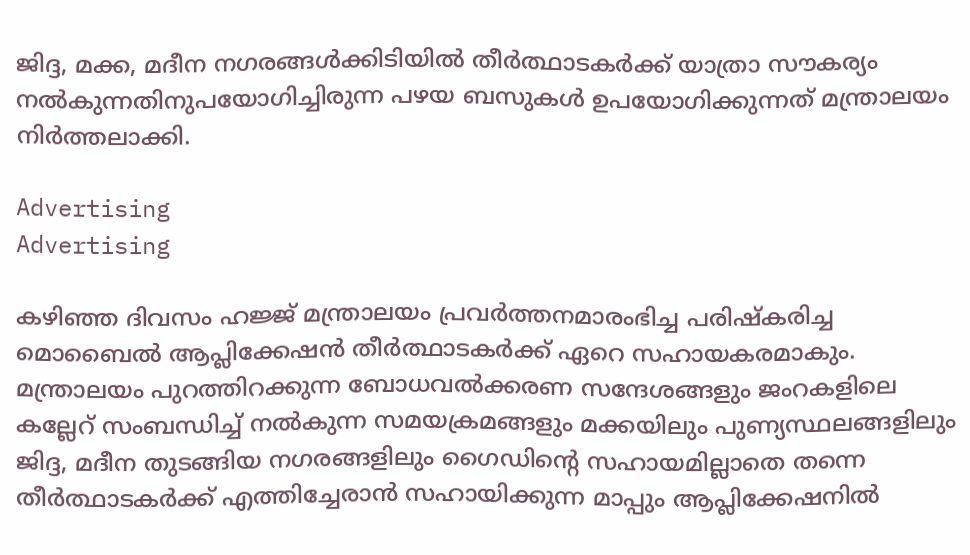ജിദ്ദ, മക്ക, മദീന നഗരങ്ങള്‍ക്കിടിയില്‍ തീര്‍ത്ഥാടകര്‍ക്ക് യാത്രാ സൗകര്യം നല്‍കുന്നതിനുപയോഗിച്ചിരുന്ന പഴയ ബസുകള്‍ ഉപയോഗിക്കുന്നത് മന്ത്രാലയം നിര്‍ത്തലാക്കി.

Advertising
Advertising

കഴിഞ്ഞ ദിവസം ഹജ്ജ് മന്ത്രാലയം പ്രവര്‍ത്തനമാരംഭിച്ച പരിഷ്കരിച്ച മൊബൈല്‍ ആപ്ലിക്കേഷന്‍ തീര്‍ത്ഥാടകര്‍ക്ക് ഏറെ സഹായകരമാകും. മന്ത്രാലയം പുറത്തിറക്കുന്ന ബോധവല്‍ക്കരണ സന്ദേശങ്ങളും ജംറകളിലെ കല്ലേറ് സംബന്ധിച്ച് നല്‍കുന്ന സമയക്രമങ്ങളും മക്കയിലും പുണ്യസ്ഥലങ്ങളിലും ജിദ്ദ, മദീന തുടങ്ങിയ നഗരങ്ങളിലും ഗൈഡിന്റെ സഹായമില്ലാതെ തന്നെ തീര്‍ത്ഥാടകര്‍ക്ക് എത്തിച്ചേരാന്‍ സഹായിക്കുന്ന മാപ്പും ആപ്ലിക്കേഷനില്‍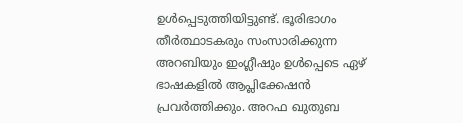ഉള്‍പ്പെടുത്തിയിട്ടുണ്ട്. ഭൂരിഭാഗം തീര്‍ത്ഥാടകരും സംസാരിക്കുന്ന അറബിയും ഇംഗ്ലീഷും ഉള്‍പ്പെടെ ഏഴ് ഭാഷകളില്‍ ആപ്ലിക്കേഷന്‍ പ്രവര്‍ത്തിക്കും. അറഫ ഖുതുബ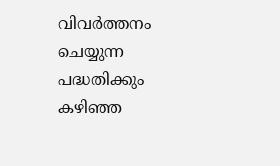വിവര്‍ത്തനം ചെയ്യുന്ന പദ്ധതിക്കും കഴിഞ്ഞ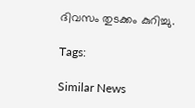ദിവസം തുടക്കം കുറിച്ചു.

Tags:

Similar News